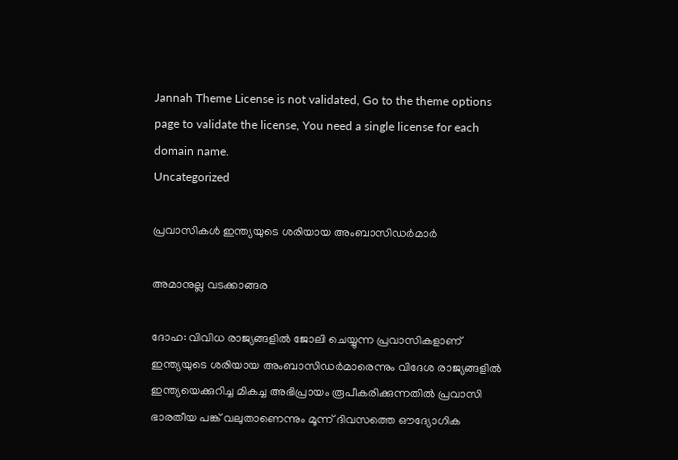Jannah Theme License is not validated, Go to the theme options page to validate the license, You need a single license for each domain name.
Uncategorized

പ്രവാസികള്‍ ഇന്ത്യയുടെ ശരിയായ അംബാസിഡര്‍മാര്‍

അമാനുല്ല വടക്കാങ്ങര

ദോഹ: വിവിധ രാജ്യങ്ങളില്‍ ജോലി ചെയ്യുന്ന പ്രവാസികളാണ് ഇന്ത്യയുടെ ശരിയായ അംബാസിഡര്‍മാരെന്നും വിദേശ രാജ്യങ്ങളില്‍ ഇന്ത്യയെക്കുറിച്ച മികച്ച അഭിപ്രായം രൂപീകരിക്കുന്നതില്‍ പ്രവാസി ഭാരതീയ പങ്ക് വലുതാണെന്നും മൂന്ന് ദിവസത്തെ ഔദ്യോഗിക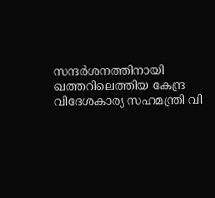സന്ദര്‍ശനത്തിനായി ഖത്തറിലെത്തിയ കേന്ദ്ര വിദേശകാര്യ സഹമന്ത്രി വി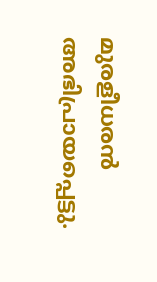മുരളീധരന്‍ അഭിപ്രായപ്പെട്ടു.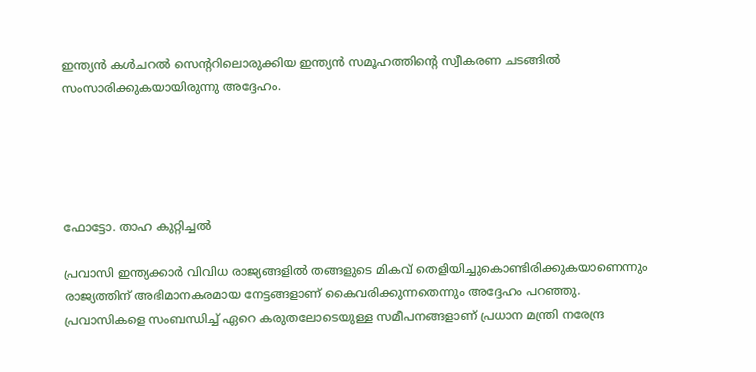ഇന്ത്യന്‍ കള്‍ചറല്‍ സെന്ററിലൊരുക്കിയ ഇന്ത്യന്‍ സമൂഹത്തിന്റെ സ്വീകരണ ചടങ്ങില്‍ സംസാരിക്കുകയായിരുന്നു അദ്ദേഹം.





ഫോട്ടോ. താഹ കുറ്റിച്ചല്‍

പ്രവാസി ഇന്ത്യക്കാര്‍ വിവിധ രാജ്യങ്ങളില്‍ തങ്ങളുടെ മികവ് തെളിയിച്ചുകൊണ്ടിരിക്കുകയാണെന്നും രാജ്യത്തിന് അഭിമാനകരമായ നേട്ടങ്ങളാണ് കൈവരിക്കുന്നതെന്നും അദ്ദേഹം പറഞ്ഞു. പ്രവാസികളെ സംബന്ധിച്ച് ഏറെ കരുതലോടെയുള്ള സമീപനങ്ങളാണ് പ്രധാന മന്ത്രി നരേന്ദ്ര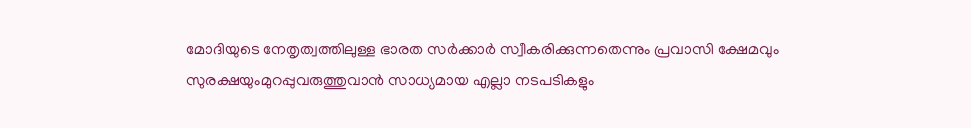മോദിയുടെ നേതൃത്വത്തിലുള്ള ഭാരത സര്‍ക്കാര്‍ സ്വീകരിക്കുന്നതെന്നും പ്രവാസി ക്ഷേമവും സുരക്ഷയുംമുറപ്പുവരുത്തുവാന്‍ സാധ്യമായ എല്ലാ നടപടികളും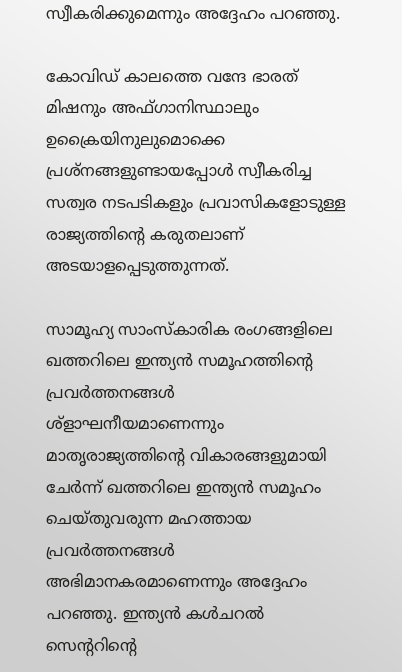സ്വീകരിക്കുമെന്നും അദ്ദേഹം പറഞ്ഞു.

കോവിഡ് കാലത്തെ വന്ദേ ഭാരത് മിഷനും അഫ്ഗാനിസ്ഥാലും ഉക്രൈയിനുലുമൊക്കെ പ്രശ്‌നങ്ങളുണ്ടായപ്പോള്‍ സ്വീകരിച്ച സത്വര നടപടികളും പ്രവാസികളോടുള്ള രാജ്യത്തിന്റെ കരുതലാണ് അടയാളപ്പെടുത്തുന്നത്.

സാമൂഹ്യ സാംസ്‌കാരിക രംഗങ്ങളിലെ ഖത്തറിലെ ഇന്ത്യന്‍ സമൂഹത്തിന്റെ പ്രവര്‍ത്തനങ്ങള്‍ ശ്‌ളാഘനീയമാണെന്നും മാതൃരാജ്യത്തിന്റെ വികാരങ്ങളുമായി ചേര്‍ന്ന് ഖത്തറിലെ ഇന്ത്യന്‍ സമൂഹം ചെയ്തുവരുന്ന മഹത്തായ പ്രവര്‍ത്തനങ്ങള്‍ അഭിമാനകരമാണെന്നും അദ്ദേഹം പറഞ്ഞു. ഇന്ത്യന്‍ കള്‍ചറല്‍ സെന്ററിന്റെ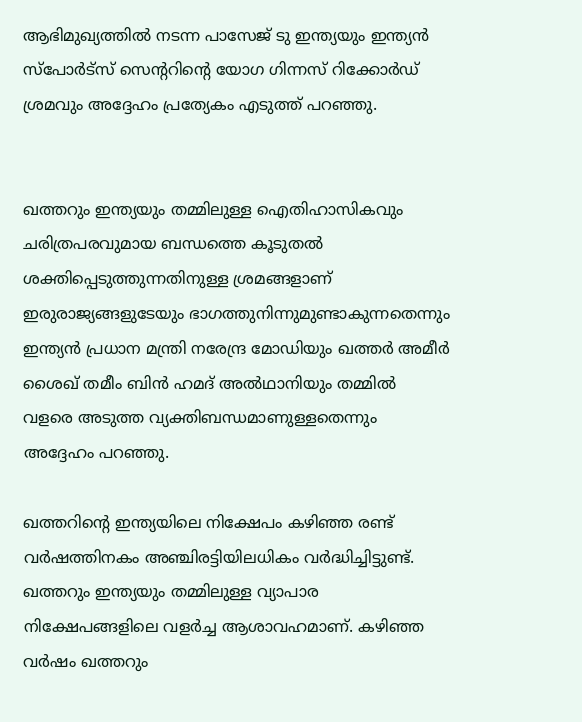ആഭിമുഖ്യത്തില്‍ നടന്ന പാസേജ് ടു ഇന്ത്യയും ഇന്ത്യന്‍ സ്‌പോര്‍ട്‌സ് സെന്ററിന്റെ യോഗ ഗിന്നസ് റിക്കോര്‍ഡ് ശ്രമവും അദ്ദേഹം പ്രത്യേകം എടുത്ത് പറഞ്ഞു.


ഖത്തറും ഇന്ത്യയും തമ്മിലുള്ള ഐതിഹാസികവും ചരിത്രപരവുമായ ബന്ധത്തെ കൂടുതല്‍ ശക്തിപ്പെടുത്തുന്നതിനുള്ള ശ്രമങ്ങളാണ് ഇരുരാജ്യങ്ങളുടേയും ഭാഗത്തുനിന്നുമുണ്ടാകുന്നതെന്നും ഇന്ത്യന്‍ പ്രധാന മന്ത്രി നരേന്ദ്ര മോഡിയും ഖത്തര്‍ അമീര്‍ ശൈഖ് തമീം ബിന്‍ ഹമദ് അല്‍ഥാനിയും തമ്മില്‍ വളരെ അടുത്ത വ്യക്തിബന്ധമാണുള്ളതെന്നും അദ്ദേഹം പറഞ്ഞു.

ഖത്തറിന്റെ ഇന്ത്യയിലെ നിക്ഷേപം കഴിഞ്ഞ രണ്ട് വര്‍ഷത്തിനകം അഞ്ചിരട്ടിയിലധികം വര്‍ദ്ധിച്ചിട്ടുണ്ട്. ഖത്തറും ഇന്ത്യയും തമ്മിലുള്ള വ്യാപാര നിക്ഷേപങ്ങളിലെ വളര്‍ച്ച ആശാവഹമാണ്. കഴിഞ്ഞ വര്‍ഷം ഖത്തറും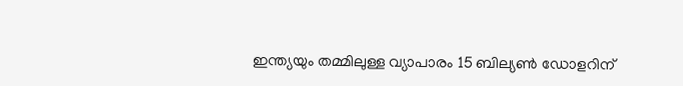ഇന്ത്യയും തമ്മിലുള്ള വ്യാപാരം 15 ബില്യണ്‍ ഡോളറിന്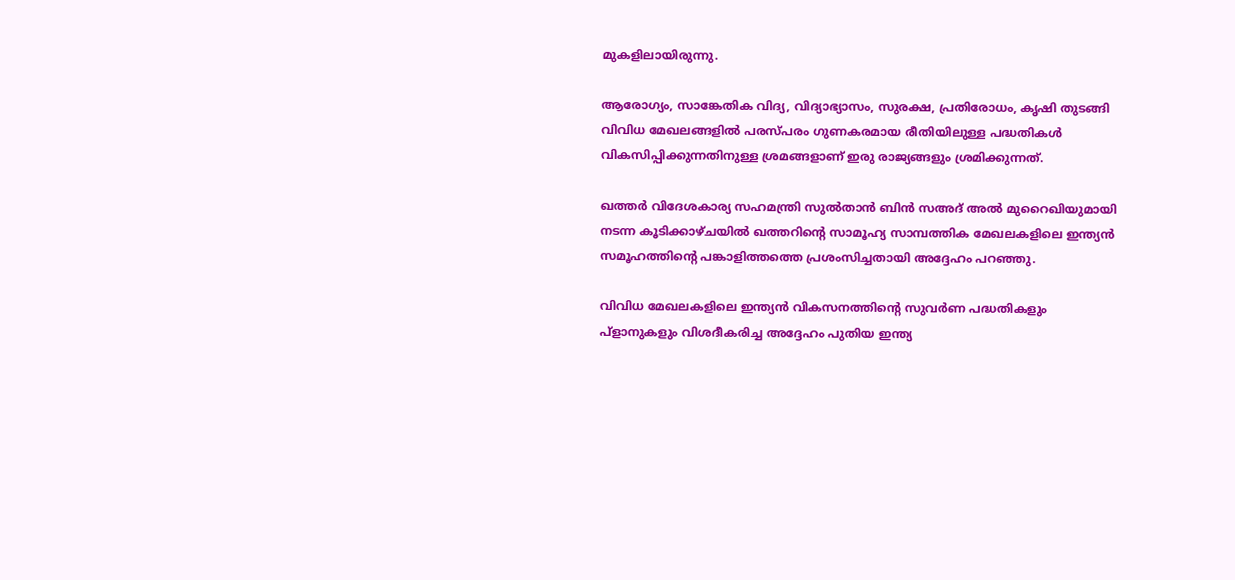മുകളിലായിരുന്നു.

ആരോഗ്യം, സാങ്കേതിക വിദ്യ, വിദ്യാഭ്യാസം, സുരക്ഷ, പ്രതിരോധം, കൃഷി തുടങ്ങി വിവിധ മേഖലങ്ങളില്‍ പരസ്പരം ഗുണകരമായ രീതിയിലുള്ള പദ്ധതികള്‍ വികസിപ്പിക്കുന്നതിനുള്ള ശ്രമങ്ങളാണ് ഇരു രാജ്യങ്ങളും ശ്രമിക്കുന്നത്.

ഖത്തര്‍ വിദേശകാര്യ സഹമന്ത്രി സുല്‍താന്‍ ബിന്‍ സഅദ് അല്‍ മുറൈഖിയുമായി നടന്ന കൂടിക്കാഴ്ചയില്‍ ഖത്തറിന്റെ സാമൂഹ്യ സാമ്പത്തിക മേഖലകളിലെ ഇന്ത്യന്‍ സമൂഹത്തിന്റെ പങ്കാളിത്തത്തെ പ്രശംസിച്ചതായി അദ്ദേഹം പറഞ്ഞു.

വിവിധ മേഖലകളിലെ ഇന്ത്യന്‍ വികസനത്തിന്റെ സുവര്‍ണ പദ്ധതികളും പ്‌ളാനുകളും വിശദീകരിച്ച അദ്ദേഹം പുതിയ ഇന്ത്യ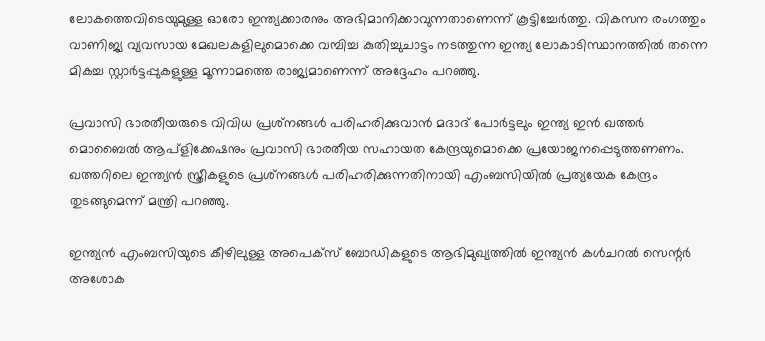ലോകത്തെവിടെയുമുള്ള ഓരോ ഇന്ത്യക്കാരനും അഭിമാനിക്കാവുന്നതാണെന്ന് കൂട്ടിച്ചേര്‍ത്തു. വികസന രംഗത്തും വാണിജ്യ വ്യവസായ മേഖലകളിലുമൊക്കെ വമ്പിച്ച കുതിച്ചുചാട്ടം നടത്തുന്ന ഇന്ത്യ ലോകാടിസ്ഥാനത്തില്‍ തന്നെ മികച്ച സ്റ്റാര്‍ട്ടപ്പുകളുള്ള മൂന്നാമത്തെ രാജ്യമാണെന്ന് അദ്ദേഹം പറഞ്ഞു.

പ്രവാസി ഭാരതീയരുടെ വിവിധ പ്രശ്‌നങ്ങള്‍ പരിഹരിക്കുവാന്‍ മദാദ് പോര്‍ട്ടലും ഇന്ത്യ ഇന്‍ ഖത്തര്‍ മൊബൈല്‍ ആപ്‌ളിക്കേഷനും പ്രവാസി ഭാരതീയ സഹായത കേന്ദ്രയുമൊക്കെ പ്രയോജനപ്പെടുത്തണണം. ഖത്തറിലെ ഇന്ത്യന്‍ സ്ത്രീകളുടെ പ്രശ്‌നങ്ങള്‍ പരിഹരിക്കുന്നതിനായി എംബസിയില്‍ പ്രത്യയേക കേന്ദ്രം തുടങ്ങുമെന്ന് മന്ത്രി പറഞ്ഞു.

ഇന്ത്യന്‍ എംബസിയുടെ കീഴിലുള്ള അപെക്‌സ് ബോഡികളുടെ ആഭിമുഖ്യത്തില്‍ ഇന്ത്യന്‍ കള്‍ചറല്‍ സെന്റര്‍ അശോക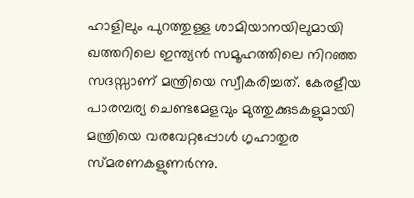ഹാളിലും പുറത്തുള്ള ശാമിയാനയിലുമായി ഖത്തറിലെ ഇന്ത്യന്‍ സമൂഹത്തിലെ നിറഞ്ഞ സദസ്സാണ് മന്ത്രിയെ സ്വീകരിച്ചത്. കേരളീയ പാരമ്പര്യ ചെണ്ടമേളവും മുത്തുക്കുടകളുമായി മന്ത്രിയെ വരവേറ്റപ്പോള്‍ ഗൃഹാതുര സ്മരണകളുണര്‍ന്നു.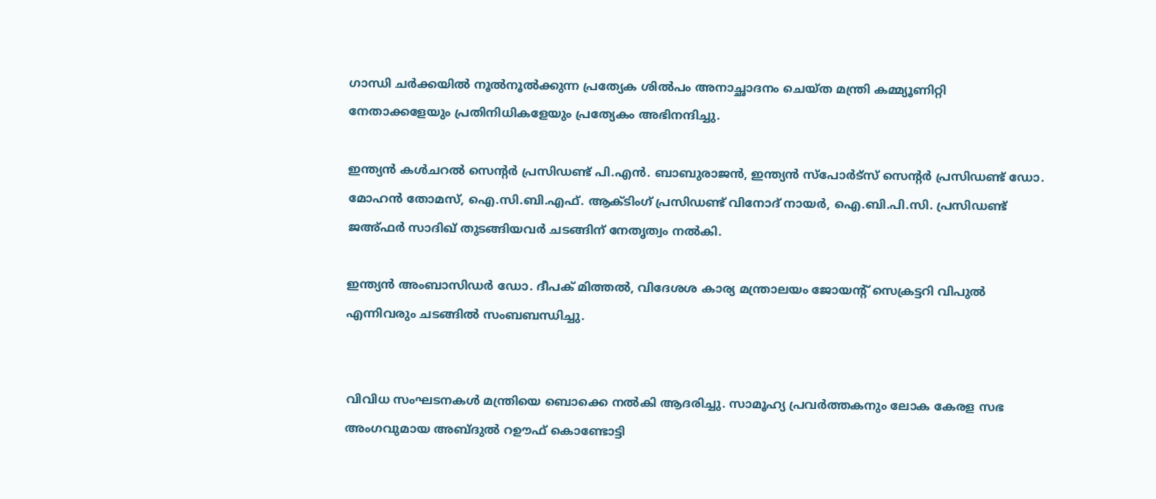ഗാന്ധി ചര്‍ക്കയില്‍ നൂല്‍നൂല്‍ക്കുന്ന പ്രത്യേക ശില്‍പം അനാച്ഛാദനം ചെയ്ത മന്ത്രി കമ്മ്യൂണിറ്റി നേതാക്കളേയും പ്രതിനിധികളേയും പ്രത്യേകം അഭിനന്ദിച്ചു.

ഇന്ത്യന്‍ കള്‍ചറല്‍ സെന്റര്‍ പ്രസിഡണ്ട് പി.എന്‍. ബാബുരാജന്‍, ഇന്ത്യന്‍ സ്‌പോര്‍ട്‌സ് സെന്റര്‍ പ്രസിഡണ്ട് ഡോ. മോഹന്‍ തോമസ്, ഐ.സി.ബി.എഫ്. ആക്ടിംഗ് പ്രസിഡണ്ട് വിനോദ് നായര്‍, ഐ.ബി.പി.സി. പ്രസിഡണ്ട് ജഅ്ഫര്‍ സാദിഖ് തുടങ്ങിയവര്‍ ചടങ്ങിന് നേതൃത്വം നല്‍കി.

ഇന്ത്യന്‍ അംബാസിഡര്‍ ഡോ. ദീപക് മിത്തല്‍, വിദേശശ കാര്യ മന്ത്രാലയം ജോയന്റ് സെക്രട്ടറി വിപുല്‍ എന്നിവരും ചടങ്ങില്‍ സംബബന്ധിച്ചു.


വിവിധ സംഘടനകള്‍ മന്ത്രിയെ ബൊക്കെ നല്‍കി ആദരിച്ചു. സാമൂഹ്യ പ്രവര്‍ത്തകനും ലോക കേരള സഭ അംഗവുമായ അബ്ദുല്‍ റഊഫ് കൊണ്ടോട്ടി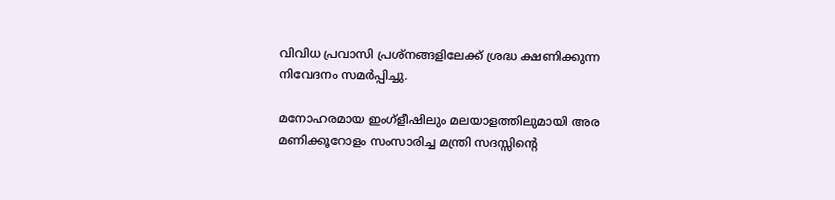വിവിധ പ്രവാസി പ്രശ്‌നങ്ങളിലേക്ക് ശ്രദ്ധ ക്ഷണിക്കുന്ന നിവേദനം സമര്‍പ്പിച്ചു.

മനോഹരമായ ഇംഗ്‌ളീഷിലും മലയാളത്തിലുമായി അര മണിക്കൂറോളം സംസാരിച്ച മന്ത്രി സദസ്സിന്റെ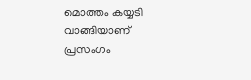മൊത്തം കയ്യടി വാങ്ങിയാണ് പ്രസംഗം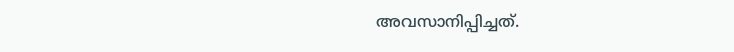അവസാനിപ്പിച്ചത്.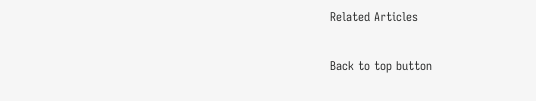Related Articles

Back to top button